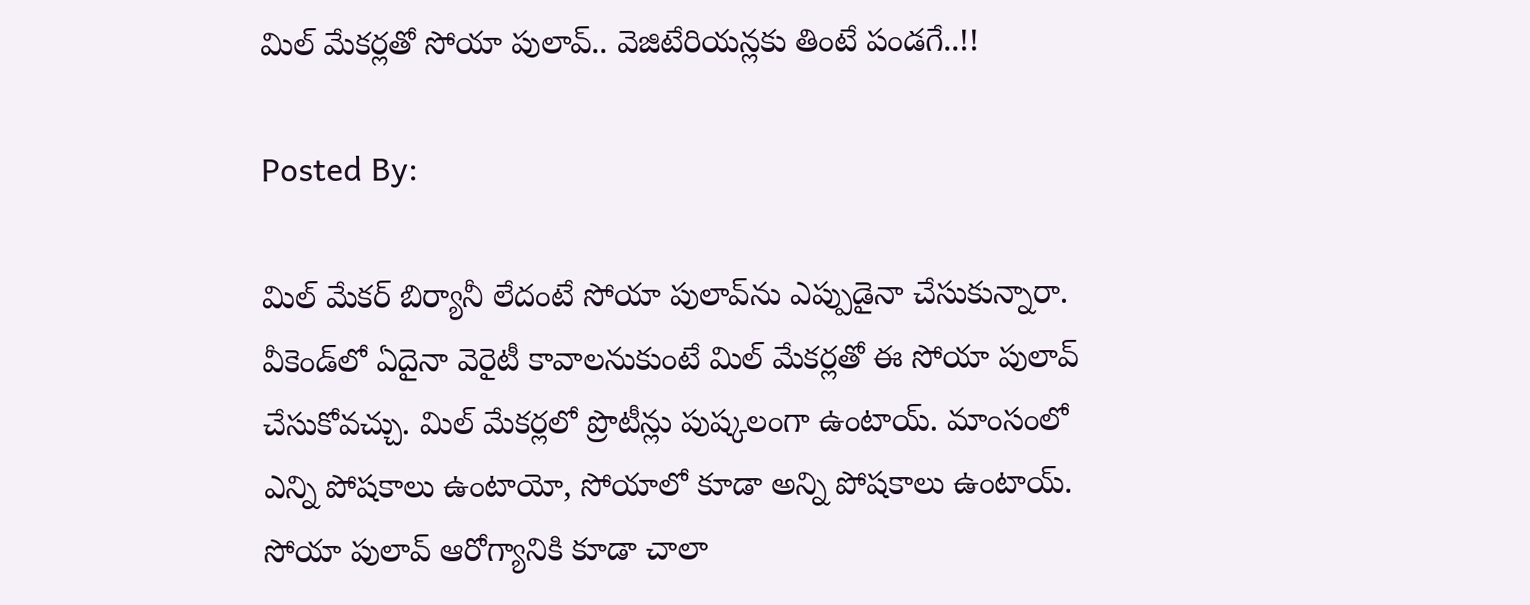మిల్ మేకర్లతో సోయా పులావ్.. వెజిటేరియన్లకు తింటే పండగే..!!

Posted By:

మిల్ మేకర్ బిర్యానీ లేదంటే సోయా పులావ్‌ను ఎప్పుడైనా చేసుకున్నారా. వీకెండ్‌లో ఏదైనా వెరైటీ కావాలనుకుంటే మిల్ మేకర్లతో ఈ సోయా పులావ్ చేసుకోవచ్చు. మిల్ మేకర్లలో ప్రొటీన్లు పుష్కలంగా ఉంటాయ్. మాంసంలో ఎన్ని పోషకాలు ఉంటాయో, సోయాలో కూడా అన్ని పోషకాలు ఉంటాయ్. సోయా పులావ్ ఆరోగ్యానికి కూడా చాలా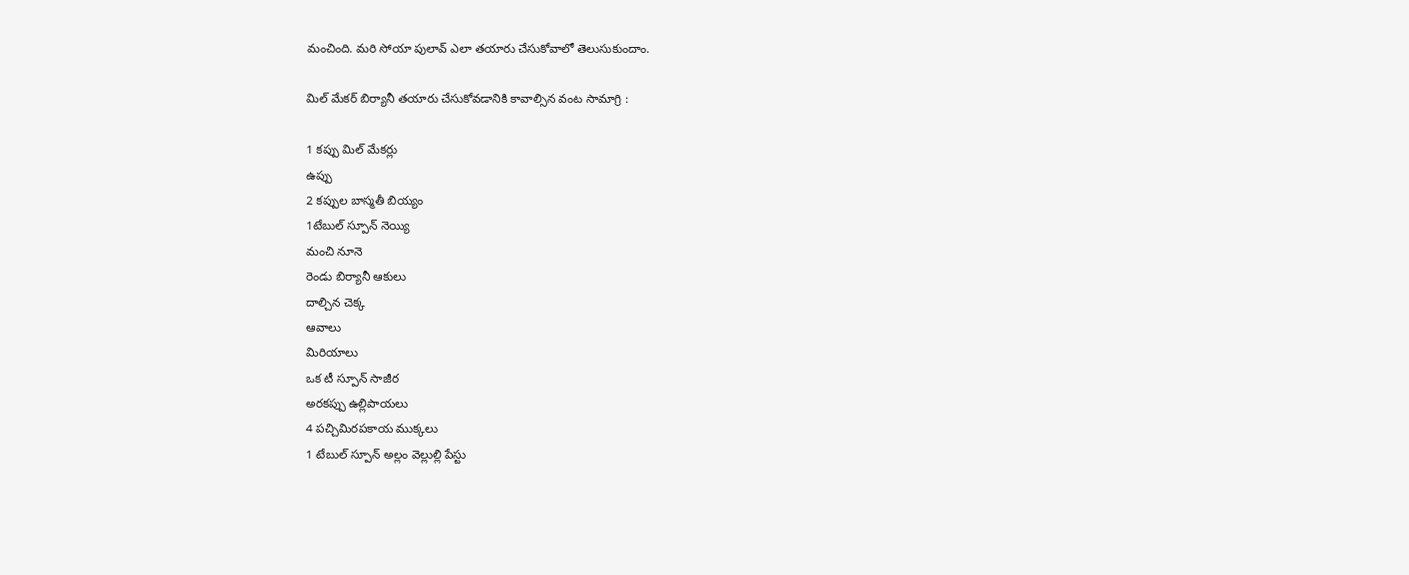మంచింది. మరి సోయా పులావ్ ఎలా తయారు చేసుకోవాలో తెలుసుకుందాం.

మిల్ మేకర్ బిర్యానీ తయారు చేసుకోవడానికి కావాల్సిన వంట సామాగ్రి :

1 కప్పు మిల్ మేకర్లు
ఉప్పు
2 కప్పుల బాస్మతీ బియ్యం
1టేబుల్ స్పూన్ నెయ్యి
మంచి నూనె
రెండు బిర్యానీ ఆకులు
దాల్చిన చెక్క
ఆవాలు
మిరియాలు
ఒక టీ స్పూన్ సాజీర
అరకప్పు ఉల్లిపాయలు
4 పచ్చిమిరపకాయ ముక్కలు
1 టేబుల్ స్పూన్ అల్లం వెల్లుల్లి పేస్టు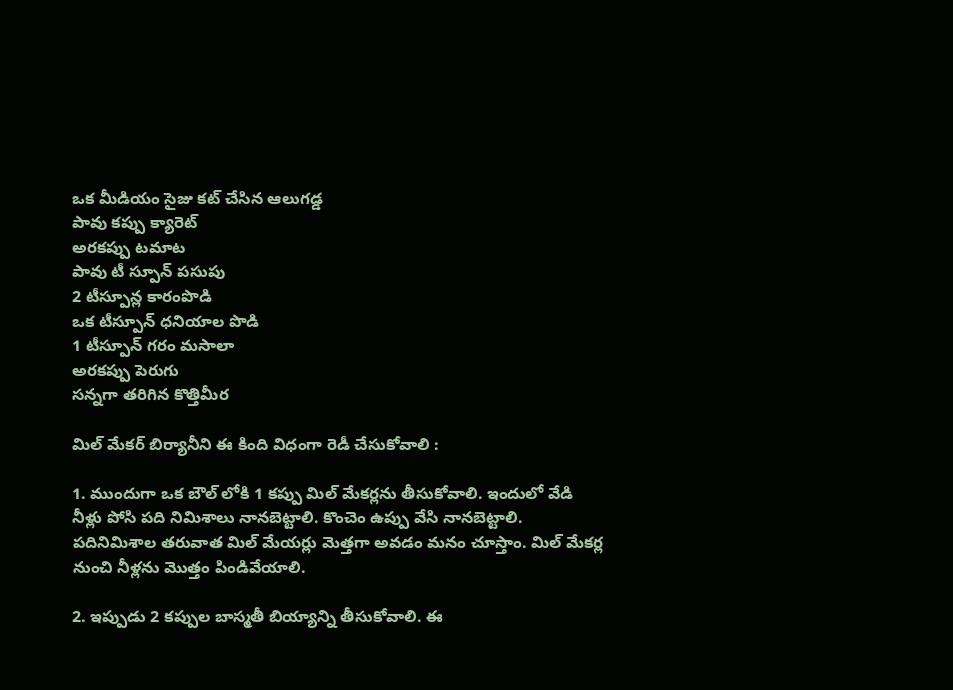ఒక మీడియం సైజు కట్ చేసిన ఆలుగడ్డ
పావు కప్పు క్యారెట్‌
అరకప్పు టమాట
పావు టీ స్పూన్ పసుపు
2 టీస్పూన్ల కారంపొడి
ఒక టీస్పూన్ ధనియాల పొడి
1 టీస్పూన్ గరం మసాలా
అరకప్పు పెరుగు
సన్నగా తరిగిన కొత్తిమీర

మిల్ మేకర్ బిర్యానీని ఈ కింది విధంగా రెడీ చేసుకోవాలి :

1. ముందుగా ఒక బౌల్ లోకి 1 కప్పు మిల్ మేకర్లను తీసుకోవాలి. ఇందులో వేడి నీళ్లు పోసి పది నిమిశాలు నానబెట్టాలి. కొంచెం ఉప్పు వేసి నానబెట్టాలి. పదినిమిశాల తరువాత మిల్ మేయర్లు మెత్తగా అవడం మనం చూస్తాం. మిల్ మేకర్ల నుంచి నీళ్లను మొత్తం పిండివేయాలి.

2. ఇప్పుడు 2 కప్పుల బాస్మతీ బియ్యాన్ని తీసుకోవాలి. ఈ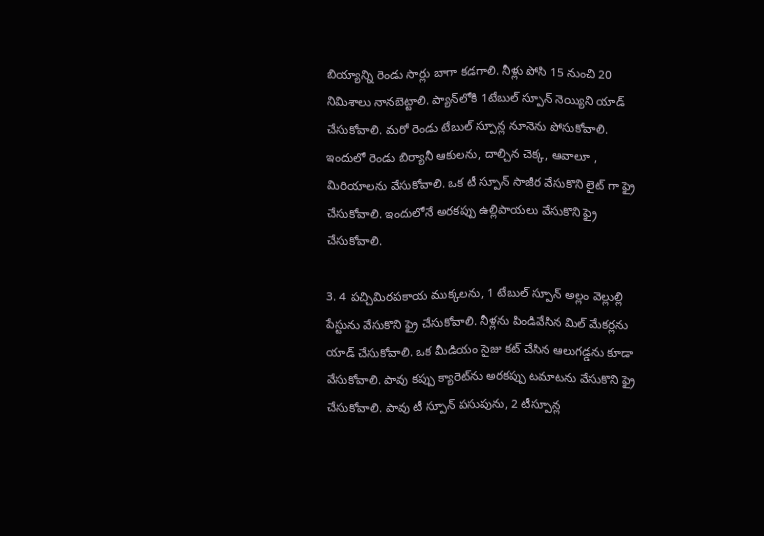బియ్యాన్ని రెండు సార్లు బాగా కడగాలి. నీళ్లు పోసి 15 నుంచి 20 నిమిశాలు నానబెట్టాలి. ప్యాన్‌లోకి 1టేబుల్ స్పూన్ నెయ్యిని యాడ్ చేసుకోవాలి. మరో రెండు టేబుల్ స్పూన్ల నూనెను పోసుకోవాలి. ఇందులో రెండు బిర్యానీ ఆకులను, దాల్చిన చెక్క, ఆవాలూ , మిరియాలను వేసుకోవాలి. ఒక టీ స్పూన్ సాజీర వేసుకొని లైట్ గా ఫ్రై చేసుకోవాలి. ఇందులోనే అరకప్పు ఉల్లిపాయలు వేసుకొని ఫ్రై చేసుకోవాలి.

3. 4 పచ్చిమిరపకాయ ముక్కలను, 1 టేబుల్ స్పూన్ అల్లం వెల్లుల్లి పేస్టును వేసుకొని ఫ్రై చేసుకోవాలి. నీళ్లను పిండివేసిన మిల్ మేకర్లను యాడ్ చేసుకోవాలి. ఒక మీడియం సైజు కట్ చేసిన ఆలుగడ్డను కూడా వేసుకోవాలి. పావు కప్పు క్యారెట్‌ను అరకప్పు టమాటను వేసుకొని ఫ్రై చేసుకోవాలి. పావు టీ స్పూన్ పసుపును, 2 టీస్పూన్ల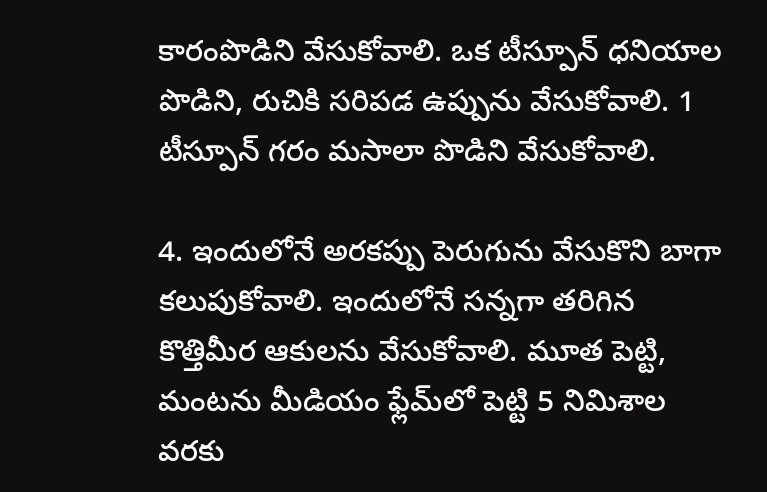కారంపొడిని వేసుకోవాలి. ఒక టీస్పూన్ ధనియాల పొడిని, రుచికి సరిపడ ఉప్పును వేసుకోవాలి. 1 టీస్పూన్ గరం మసాలా పొడిని వేసుకోవాలి.

4. ఇందులోనే అరకప్పు పెరుగును వేసుకొని బాగా కలుపుకోవాలి. ఇందులోనే సన్నగా తరిగిన కొత్తిమీర ఆకులను వేసుకోవాలి. మూత పెట్టి, మంటను మీడియం ఫ్లేమ్‌లో పెట్టి 5 నిమిశాల వరకు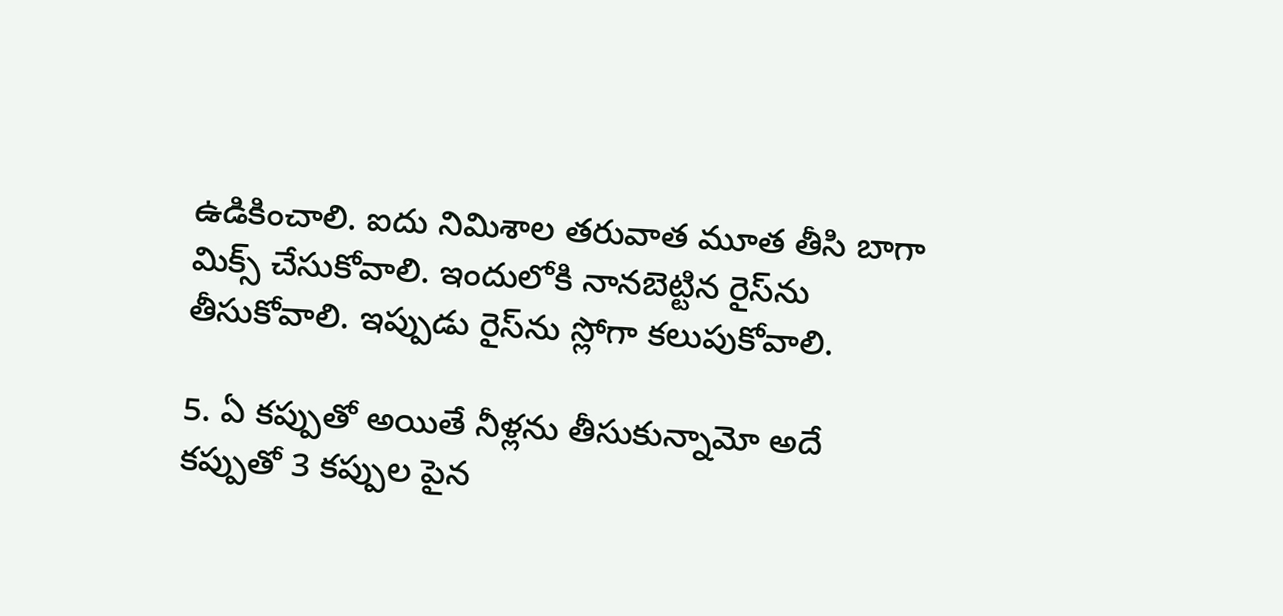ఉడికించాలి. ఐదు నిమిశాల తరువాత మూత తీసి బాగా మిక్స్ చేసుకోవాలి. ఇందులోకి నానబెట్టిన రైస్‌ను తీసుకోవాలి. ఇప్పుడు రైస్‌ను స్లోగా కలుపుకోవాలి.

5. ఏ కప్పుతో అయితే నీళ్లను తీసుకున్నామో అదే కప్పుతో 3 కప్పుల పైన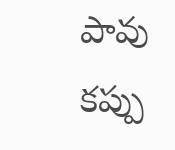పావు కప్పు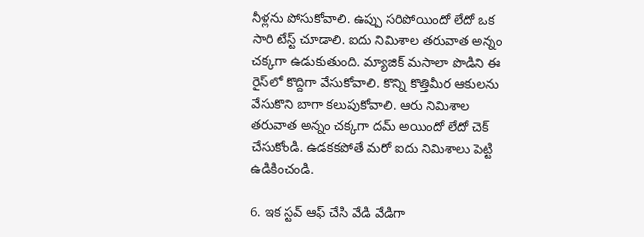నీళ్లను పోసుకోవాలి. ఉప్పు సరిపోయిందో లేదో ఒక సారి టేస్ట్ చూడాలి. ఐదు నిమిశాల తరువాత అన్నం చక్కగా ఉడుకుతుంది. మ్యాజిక్ మసాలా పొడిని ఈ రైస్‌‌లో కొద్దిగా వేసుకోవాలి. కొన్ని కొత్తిమీర ఆకులను వేసుకొని బాగా కలుపుకోవాలి. ఆరు నిమిశాల తరువాత అన్నం చక్కగా దమ్ అయిందో లేదో చెక్ చేసుకోండి. ఉడకకపోతే మరో ఐదు నిమిశాలు పెట్టి ఉడికించండి.

6. ఇక స్టవ్ ఆఫ్ చేసి వేడి వేడిగా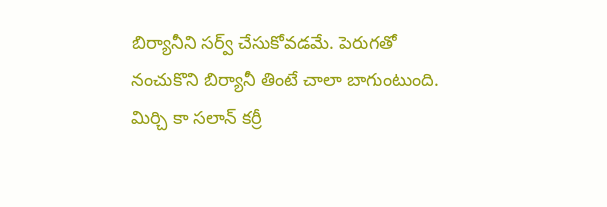బిర్యానీని సర్వ్ చేసుకోవడమే. పెరుగతో నంచుకొని బిర్యానీ తింటే చాలా బాగుంటుంది. మిర్చి కా సలాన్ కర్రీ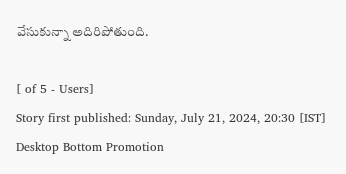వేసుకున్నా అదిరిపోతుంది.

[ of 5 - Users]
Story first published: Sunday, July 21, 2024, 20:30 [IST]
Desktop Bottom Promotion